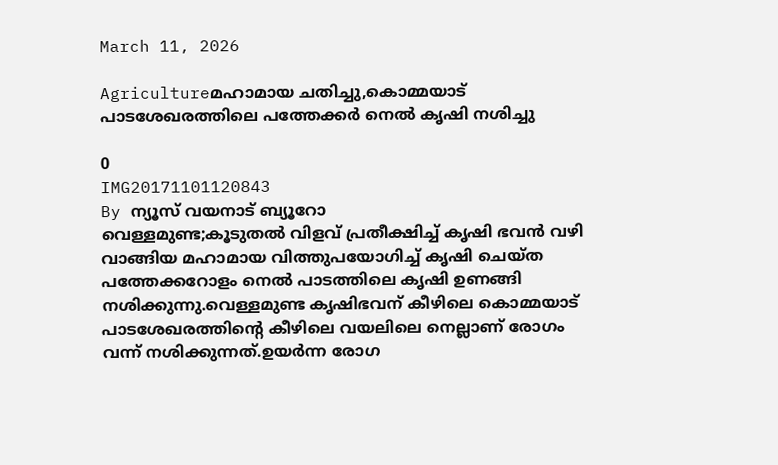March 11, 2026

Agricultureമഹാമായ ചതിച്ചു,കൊമ്മയാട് പാടശേഖരത്തിലെ പത്തേക്കര്‍ നെല്‍ കൃഷി നശിച്ചു

0
IMG20171101120843
By ന്യൂസ് വയനാട് ബ്യൂറോ
വെള്ളമുണ്ട;കൂടുതല്‍ വിളവ് പ്രതീക്ഷിച്ച് കൃഷി ഭവന്‍ വഴി വാങ്ങിയ മഹാമായ വിത്തുപയോഗിച്ച് കൃഷി ചെയ്ത പത്തേക്കറോളം നെല്‍ പാടത്തിലെ കൃഷി ഉണങ്ങി നശിക്കുന്നു.വെള്ളമുണ്ട കൃഷിഭവന് കീഴിലെ കൊമ്മയാട് പാടശേഖരത്തിന്റെ കീഴിലെ വയലിലെ നെല്ലാണ് രോഗം വന്ന് നശിക്കുന്നത്.ഉയര്‍ന്ന രോഗ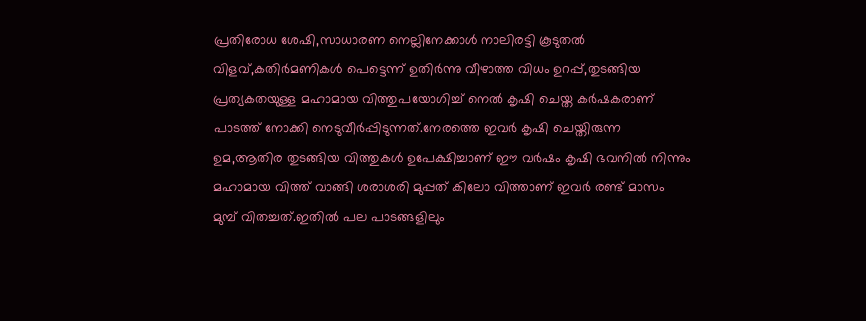പ്രതിരോധ ശേഷി,സാധാരണ നെല്ലിനേക്കാള്‍ നാലിരട്ടി കൂടുതല്‍ വിളവ്,കതിര്‍മണികള്‍ പെട്ടെന്ന് ഉതിര്‍ന്നു വീഴാത്ത വിധം ഉറപ്പ്,തുടങ്ങിയ പ്രത്യകതയുള്ള മഹാമായ വിത്തുപയോഗിച്ച് നെല്‍ കൃഷി ചെയ്ത കര്‍ഷകരാണ് പാടത്ത് നോക്കി നെടുവീര്‍പ്പിടുന്നത്.നേരത്തെ ഇവര്‍ കൃഷി ചെയ്തിരുന്ന ഉമ,ആതിര തുടങ്ങിയ വിത്തുകള്‍ ഉപേക്ഷിച്ചാണ് ഈ വര്‍ഷം കൃഷി ഭവനില്‍ നിന്നും മഹാമായ വിത്ത് വാങ്ങി ശരാശരി മുപ്പത് കിലോ വിത്താണ് ഇവര്‍ രണ്ട് മാസം മുമ്പ് വിതച്ചത്.ഇതില്‍ പല പാടങ്ങളിലും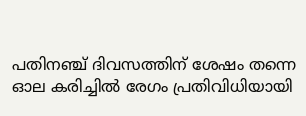പതിനഞ്ച് ദിവസത്തിന് ശേഷം തന്നെ ഓല കരിച്ചില്‍ രേഗം പ്രതിവിധിയായി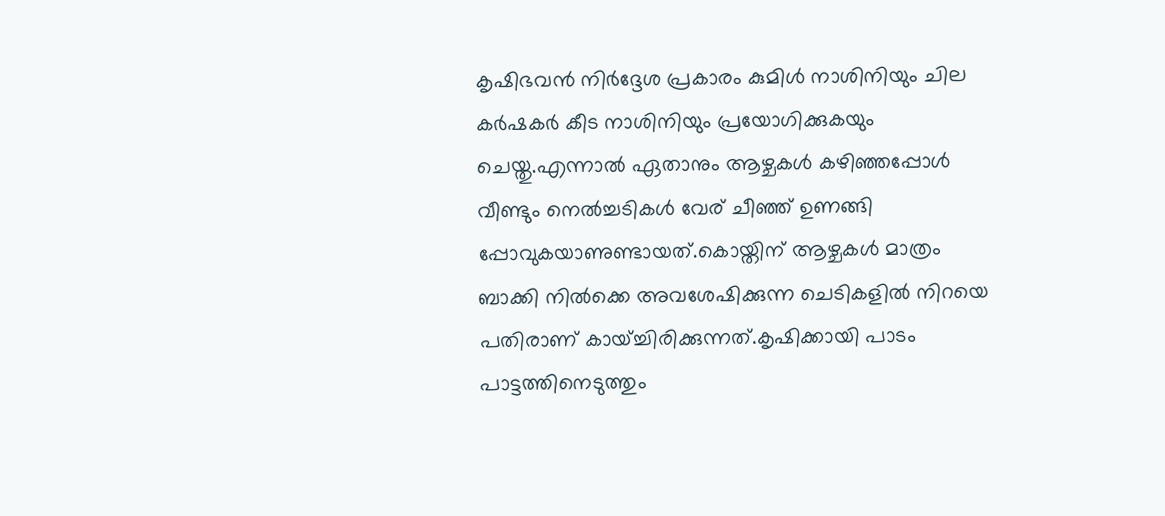കൃഷിഭവന്‍ നിര്‍ദ്ദേശ പ്രകാരം കുമിള്‍ നാശിനിയും ചില കര്‍ഷകര്‍ കീട നാശിനിയും പ്രയോഗിക്കുകയും ചെയ്തു.എന്നാല്‍ ഏതാനും ആഴ്ചകള്‍ കഴിഞ്ഞപ്പോള്‍ വീണ്ടും നെല്‍ച്ചടികള്‍ വേര് ചീഞ്ഞ് ഉണങ്ങി പ്പോവുകയാണുണ്ടായത്.കൊയ്തിന് ആഴ്ചകള്‍ മാത്രം ബാക്കി നില്‍ക്കെ അവശേഷിക്കുന്ന ചെടികളില്‍ നിറയെ പതിരാണ് കായ്ച്ചിരിക്കുന്നത്.കൃഷിക്കായി പാടം പാട്ടത്തിനെടുത്തും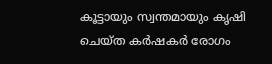കൂട്ടായും സ്വന്തമായും കൃഷി ചെയ്ത കര്‍ഷകര്‍ രോഗം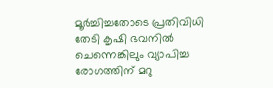മൂര്‍ച്ചിച്ചതോടെ പ്രതിവിധി തേടി കൃഷി ഭവനില്‍ ചെന്നെങ്കിലും വ്യാപിച്ച രോഗത്തിന് മറു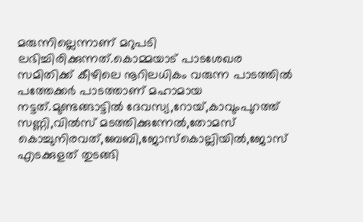മരുന്നില്ലെന്നാണ് മറുപടി ലഭിച്ചിരിക്കുന്നത്.കൊമ്മയാട് പാടശേഖര സമിതിക്ക് കീഴിലെ നൂറിലധികം വരുന്ന പാടത്തില്‍ പത്തേക്കര്‍ പാടത്താണ് മഹാമായ നട്ടത്.മുണ്ടങ്ങാട്ടില്‍ ദേവസ്യ,റോയ്,കാവുംപുറത്ത് സണ്ണി,വില്‍സ് മടത്തിക്കുന്നേല്‍,തോമസ് കൊച്ചുനിരവത്,ബേബി,ജോസ്‌കൊല്ലിയില്‍,ജോസ് എടക്കുളത് തുടങ്ങി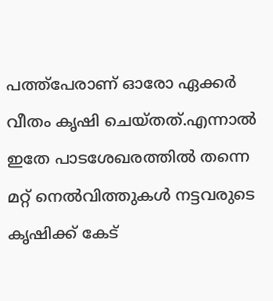പത്ത്‌പേരാണ് ഓരോ ഏക്കര്‍ വീതം കൃഷി ചെയ്തത്.എന്നാല്‍ ഇതേ പാടശേഖരത്തില്‍ തന്നെ മറ്റ് നെല്‍വിത്തുകള്‍ നട്ടവരുടെ കൃഷിക്ക് കേട്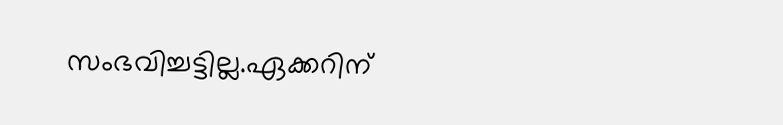സംഭവിച്ചട്ടില്ല.ഏക്കറിന്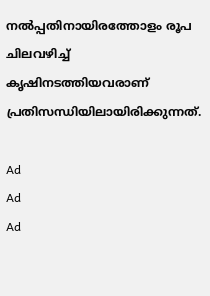നല്‍പ്പതിനായിരത്തോളം രൂപ ചിലവഴിച്ച് കൃഷിനടത്തിയവരാണ് പ്രതിസന്ധിയിലായിരിക്കുന്നത്.

Ad
Ad
Ad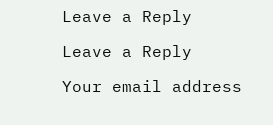Leave a Reply

Leave a Reply

Your email address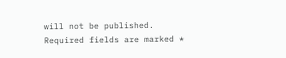will not be published. Required fields are marked *